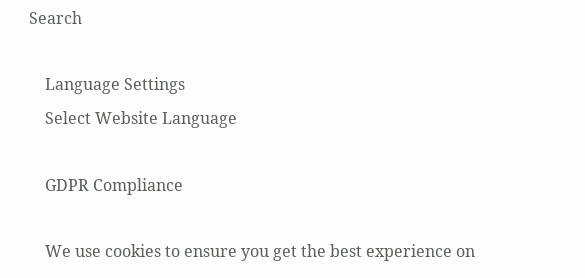Search

    Language Settings
    Select Website Language

    GDPR Compliance

    We use cookies to ensure you get the best experience on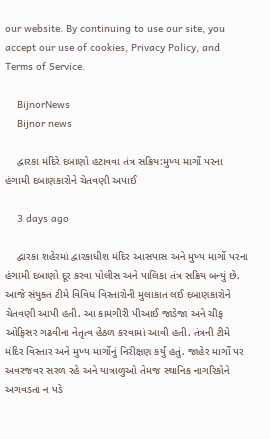our website. By continuing to use our site, you accept our use of cookies, Privacy Policy, and Terms of Service.

    BijnorNews
    Bijnor news

    દ્વારકા મંદિરે દબાણો હટાવવા તંત્ર સક્રિય:મુખ્ય માર્ગો પરના હંગામી દબાણકારોને ચેતવણી અપાઈ

    3 days ago

    દ્વારકા શહેરમાં દ્વારકાધીશ મંદિર આસપાસ અને મુખ્ય માર્ગો પરના હંગામી દબાણો દૂર કરવા પોલીસ અને પાલિકા તંત્ર સક્રિય બન્યું છે. આજે સંયુક્ત ટીમે વિવિધ વિસ્તારોની મુલાકાત લઈ દબાણકારોને ચેતવણી આપી હતી. આ કામગીરી પીઆઈ જાડેજા અને ચીફ ઓફિસર ગઢવીના નેતૃત્વ હેઠળ કરવામાં આવી હતી. તંત્રની ટીમે મંદિર વિસ્તાર અને મુખ્ય માર્ગોનું નિરીક્ષણ કર્યું હતું. જાહેર માર્ગો પર અવરજવર સરળ રહે અને યાત્રાળુઓ તેમજ સ્થાનિક નાગરિકોને અગવડતા ન પડે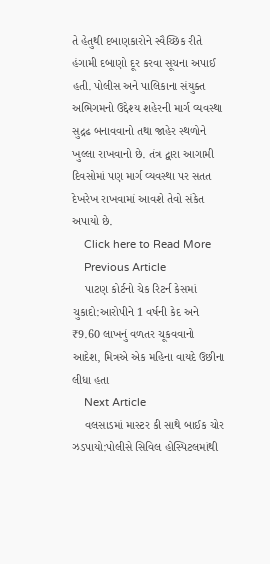તે હેતુથી દબાણકારોને સ્વૈચ્છિક રીતે હંગામી દબાણો દૂર કરવા સૂચના અપાઈ હતી. પોલીસ અને પાલિકાના સંયુક્ત અભિગમનો ઉદ્દેશ્ય શહેરની માર્ગ વ્યવસ્થા સુદ્રઢ બનાવવાનો તથા જાહેર સ્થળોને ખુલ્લા રાખવાનો છે. તંત્ર દ્વારા આગામી દિવસોમાં પણ માર્ગ વ્યવસ્થા પર સતત દેખરેખ રાખવામાં આવશે તેવો સંકેત અપાયો છે.
    Click here to Read More
    Previous Article
    પાટણ કોર્ટનો ચેક રિટર્ન કેસમાં ચુકાદો:આરોપીને 1 વર્ષની કેદ અને ₹9.60 લાખનું વળતર ચૂકવવાનો આદેશ, મિત્રએ એક મહિના વાયદે ઉછીના લીધા હતા
    Next Article
    વલસાડમાં માસ્ટર કી સાથે બાઈક ચોર ઝડપાયો:પોલીસે સિવિલ હોસ્પિટલમાંથી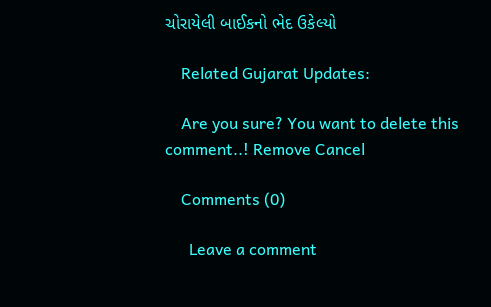ચોરાયેલી બાઈકનો ભેદ ઉકેલ્યો

    Related Gujarat Updates:

    Are you sure? You want to delete this comment..! Remove Cancel

    Comments (0)

      Leave a comment